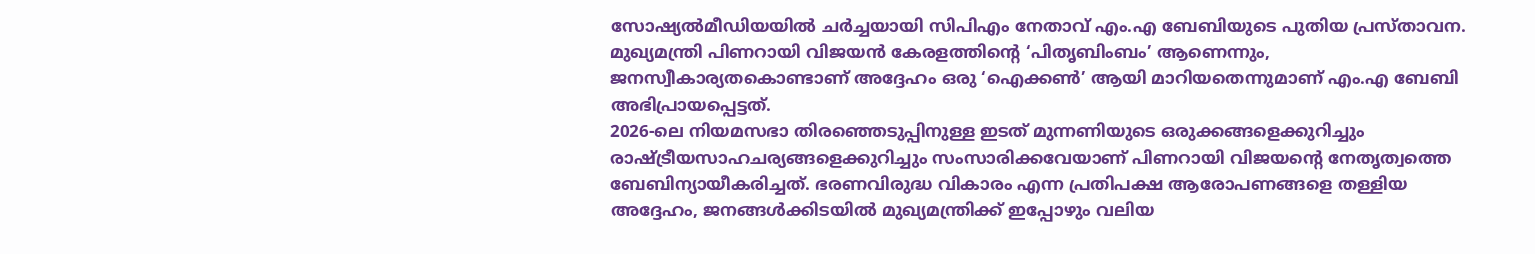സോഷ്യൽമീഡിയയിൽ ചർച്ചയായി സിപിഎം നേതാവ് എം.എ ബേബിയുടെ പുതിയ പ്രസ്താവന. മുഖ്യമന്ത്രി പിണറായി വിജയൻ കേരളത്തിന്റെ ‘പിതൃബിംബം’ ആണെന്നും, ജനസ്വീകാര്യതകൊണ്ടാണ് അദ്ദേഹം ഒരു ‘ഐക്കൺ’ ആയി മാറിയതെന്നുമാണ് എം.എ ബേബി അഭിപ്രായപ്പെട്ടത്.
2026-ലെ നിയമസഭാ തിരഞ്ഞെടുപ്പിനുള്ള ഇടത് മുന്നണിയുടെ ഒരുക്കങ്ങളെക്കുറിച്ചും രാഷ്ട്രീയസാഹചര്യങ്ങളെക്കുറിച്ചും സംസാരിക്കവേയാണ് പിണറായി വിജയന്റെ നേതൃത്വത്തെ ബേബിന്യായീകരിച്ചത്. ഭരണവിരുദ്ധ വികാരം എന്ന പ്രതിപക്ഷ ആരോപണങ്ങളെ തള്ളിയ അദ്ദേഹം, ജനങ്ങൾക്കിടയിൽ മുഖ്യമന്ത്രിക്ക് ഇപ്പോഴും വലിയ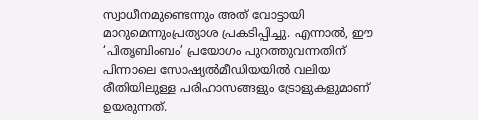സ്വാധീനമുണ്ടെന്നും അത് വോട്ടായി മാറുമെന്നുംപ്രത്യാശ പ്രകടിപ്പിച്ചു. എന്നാൽ, ഈ ‘പിതൃബിംബം’ പ്രയോഗം പുറത്തുവന്നതിന് പിന്നാലെ സോഷ്യൽമീഡിയയിൽ വലിയ രീതിയിലുള്ള പരിഹാസങ്ങളും ട്രോളുകളുമാണ് ഉയരുന്നത്.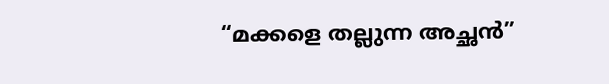“മക്കളെ തല്ലുന്ന അച്ഛൻ”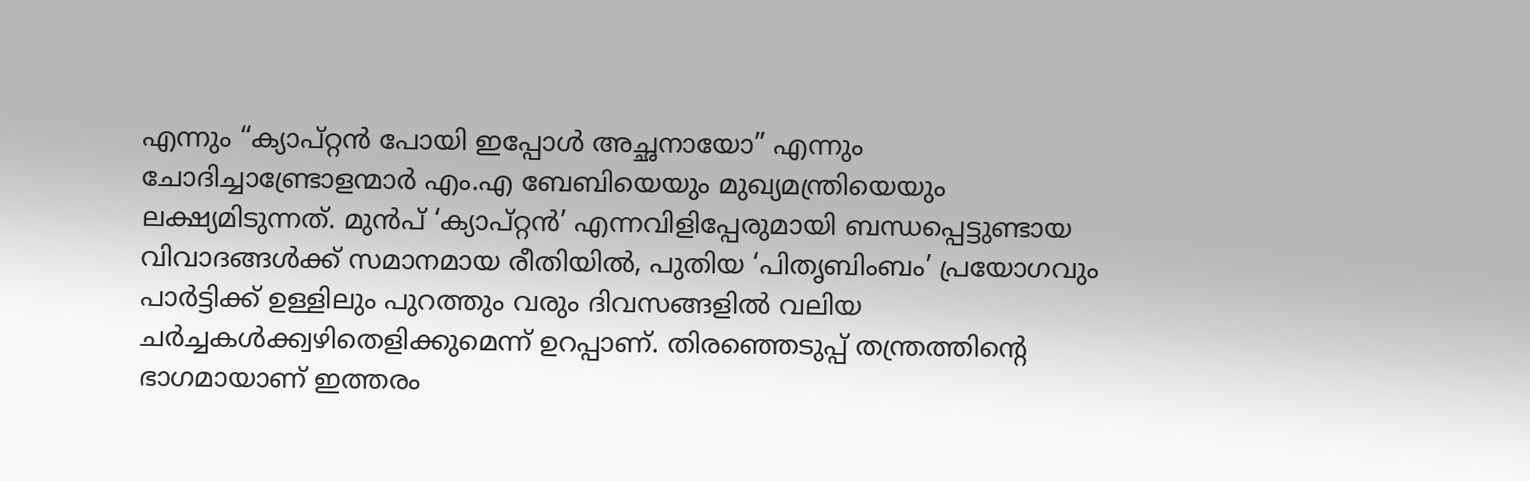എന്നും “ക്യാപ്റ്റൻ പോയി ഇപ്പോൾ അച്ഛനായോ” എന്നും ചോദിച്ചാണ്ട്രോളന്മാർ എം.എ ബേബിയെയും മുഖ്യമന്ത്രിയെയും ലക്ഷ്യമിടുന്നത്. മുൻപ് ‘ക്യാപ്റ്റൻ’ എന്നവിളിപ്പേരുമായി ബന്ധപ്പെട്ടുണ്ടായ വിവാദങ്ങൾക്ക് സമാനമായ രീതിയിൽ, പുതിയ ‘പിതൃബിംബം’ പ്രയോഗവും പാർട്ടിക്ക് ഉള്ളിലും പുറത്തും വരും ദിവസങ്ങളിൽ വലിയ ചർച്ചകൾക്ക്വഴിതെളിക്കുമെന്ന് ഉറപ്പാണ്. തിരഞ്ഞെടുപ്പ് തന്ത്രത്തിന്റെ ഭാഗമായാണ് ഇത്തരം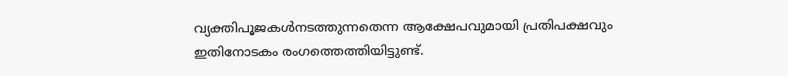വ്യക്തിപൂജകൾനടത്തുന്നതെന്ന ആക്ഷേപവുമായി പ്രതിപക്ഷവും ഇതിനോടകം രംഗത്തെത്തിയിട്ടുണ്ട്.